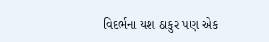વિદર્ભના યશ ઠાકુર પણ એક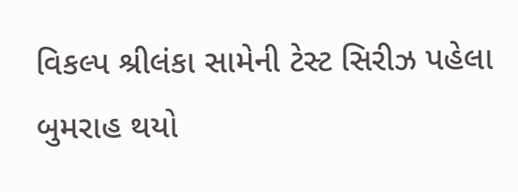વિકલ્પ શ્રીલંકા સામેની ટેસ્ટ સિરીઝ પહેલા બુમરાહ થયો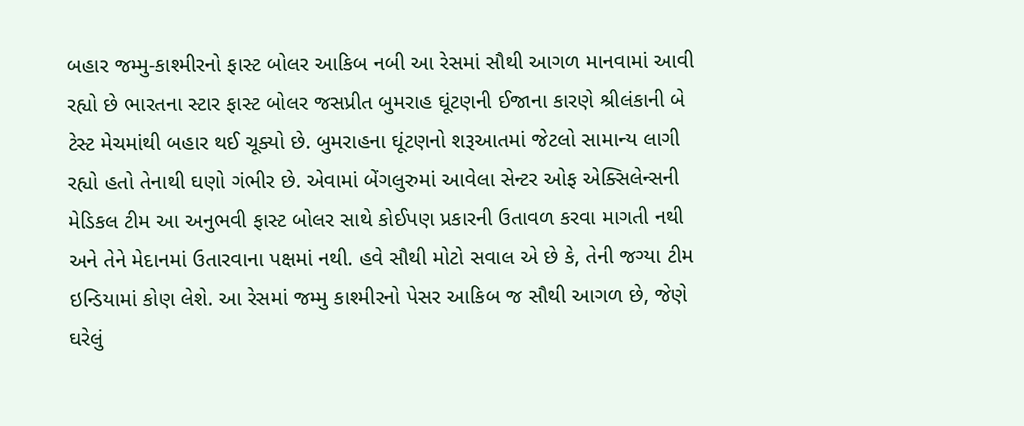બહાર જમ્મુ-કાશ્મીરનો ફાસ્ટ બોલર આકિબ નબી આ રેસમાં સૌથી આગળ માનવામાં આવી રહ્યો છે ભારતના સ્ટાર ફાસ્ટ બોલર જસપ્રીત બુમરાહ ઘૂંટણની ઈજાના કારણે શ્રીલંકાની બે ટેસ્ટ મેચમાંથી બહાર થઈ ચૂક્યો છે. બુમરાહના ઘૂંટણનો શરૂઆતમાં જેટલો સામાન્ય લાગી રહ્યો હતો તેનાથી ઘણો ગંભીર છે. એવામાં બેંગલુરુમાં આવેલા સેન્ટર ઓફ એક્સિલેન્સની મેડિકલ ટીમ આ અનુભવી ફાસ્ટ બોલર સાથે કોઈપણ પ્રકારની ઉતાવળ કરવા માગતી નથી અને તેને મેદાનમાં ઉતારવાના પક્ષમાં નથી. હવે સૌથી મોટો સવાલ એ છે કે, તેની જગ્યા ટીમ ઇન્ડિયામાં કોણ લેશે. આ રેસમાં જમ્મુ કાશ્મીરનો પેસર આકિબ જ સૌથી આગળ છે, જેણે ઘરેલું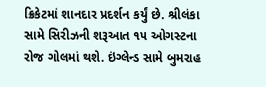ક્રિકેટમાં શાનદાર પ્રદર્શન કર્યું છે. શ્રીલંકા સામે સિરીઝની શરૂઆત ૧૫ ઓગસ્ટના રોજ ગોલમાં થશે. ઇંગ્લેન્ડ સામે બુમરાહ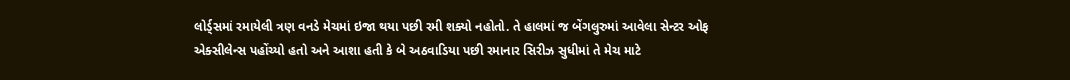લોર્ડ્સમાં રમાયેલી ત્રણ વનડે મેચમાં ઇજા થયા પછી રમી શક્યો નહોતો. તે હાલમાં જ બેંગલુરુમાં આવેલા સેન્ટર ઓફ એક્સીલેન્સ પહોંચ્યો હતો અને આશા હતી કે બે અઠવાડિયા પછી રમાનાર સિરીઝ સુધીમાં તે મેચ માટે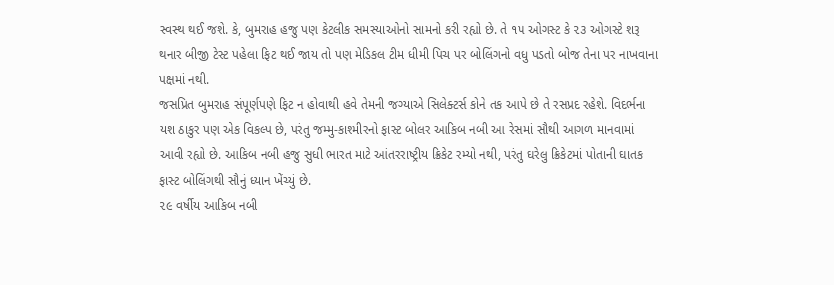સ્વસ્થ થઈ જશે. કે, બુમરાહ હજુ પણ કેટલીક સમસ્યાઓનો સામનો કરી રહ્યો છે. તે ૧૫ ઓગસ્ટ કે ૨૩ ઓગસ્ટે શરૂ થનાર બીજી ટેસ્ટ પહેલા ફિટ થઈ જાય તો પણ મેડિકલ ટીમ ધીમી પિચ પર બોલિંગનો વધુ પડતો બોજ તેના પર નાખવાના પક્ષમાં નથી.
જસપ્રિત બુમરાહ સંપૂર્ણપણે ફિટ ન હોવાથી હવે તેમની જગ્યાએ સિલેક્ટર્સ કોને તક આપે છે તે રસપ્રદ રહેશે. વિદર્ભના યશ ઠાકુર પણ એક વિકલ્પ છે, પરંતુ જમ્મુ-કાશ્મીરનો ફાસ્ટ બોલર આકિબ નબી આ રેસમાં સૌથી આગળ માનવામાં આવી રહ્યો છે. આકિબ નબી હજુ સુધી ભારત માટે આંતરરાષ્ટ્રીય ક્રિકેટ રમ્યો નથી, પરંતુ ઘરેલુ ક્રિકેટમાં પોતાની ઘાતક ફાસ્ટ બોલિંગથી સૌનું ધ્યાન ખેંચ્યું છે.
૨૯ વર્ષીય આકિબ નબી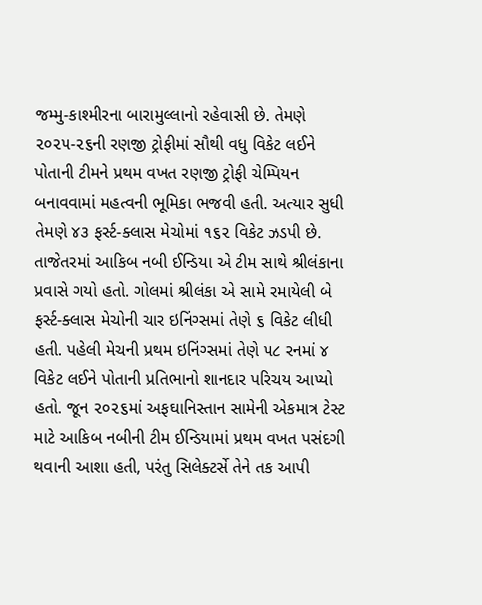જમ્મુ-કાશ્મીરના બારામુલ્લાનો રહેવાસી છે. તેમણે ૨૦૨૫-૨૬ની રણજી ટ્રોફીમાં સૌથી વધુ વિકેટ લઈને પોતાની ટીમને પ્રથમ વખત રણજી ટ્રોફી ચેમ્પિયન બનાવવામાં મહત્વની ભૂમિકા ભજવી હતી. અત્યાર સુધી તેમણે ૪૩ ફર્સ્ટ-ક્લાસ મેચોમાં ૧૬૨ વિકેટ ઝડપી છે.
તાજેતરમાં આકિબ નબી ઈન્ડિયા એ ટીમ સાથે શ્રીલંકાના પ્રવાસે ગયો હતો. ગોલમાં શ્રીલંકા એ સામે રમાયેલી બે ફર્સ્ટ-ક્લાસ મેચોની ચાર ઇનિંગ્સમાં તેણે ૬ વિકેટ લીધી હતી. પહેલી મેચની પ્રથમ ઇનિંગ્સમાં તેણે ૫૮ રનમાં ૪ વિકેટ લઈને પોતાની પ્રતિભાનો શાનદાર પરિચય આપ્યો હતો. જૂન ૨૦૨૬માં અફઘાનિસ્તાન સામેની એકમાત્ર ટેસ્ટ માટે આકિબ નબીની ટીમ ઈન્ડિયામાં પ્રથમ વખત પસંદગી થવાની આશા હતી, પરંતુ સિલેક્ટર્સે તેને તક આપી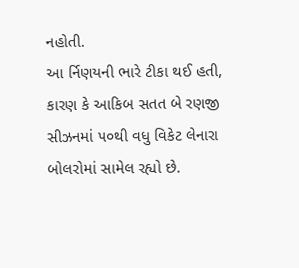નહોતી.
આ ર્નિણયની ભારે ટીકા થઈ હતી, કારણ કે આકિબ સતત બે રણજી સીઝનમાં ૫૦થી વધુ વિકેટ લેનારા બોલરોમાં સામેલ રહ્યો છે.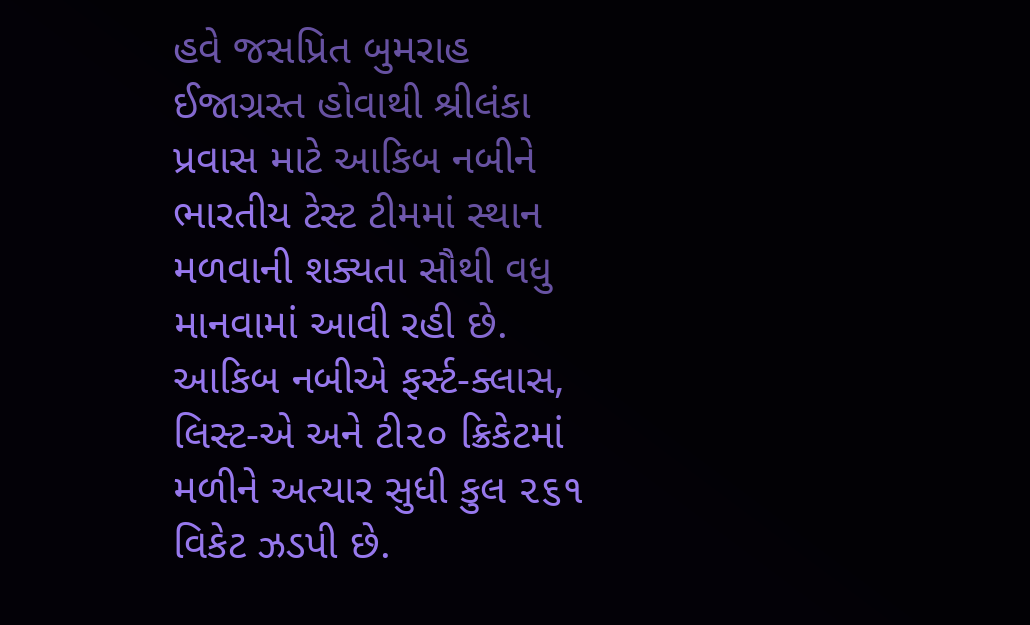હવે જસપ્રિત બુમરાહ ઈજાગ્રસ્ત હોવાથી શ્રીલંકા પ્રવાસ માટે આકિબ નબીને ભારતીય ટેસ્ટ ટીમમાં સ્થાન મળવાની શક્યતા સૌથી વધુ માનવામાં આવી રહી છે. આકિબ નબીએ ફર્સ્ટ-ક્લાસ, લિસ્ટ-એ અને ટી૨૦ ક્રિકેટમાં મળીને અત્યાર સુધી કુલ ૨૬૧ વિકેટ ઝડપી છે.